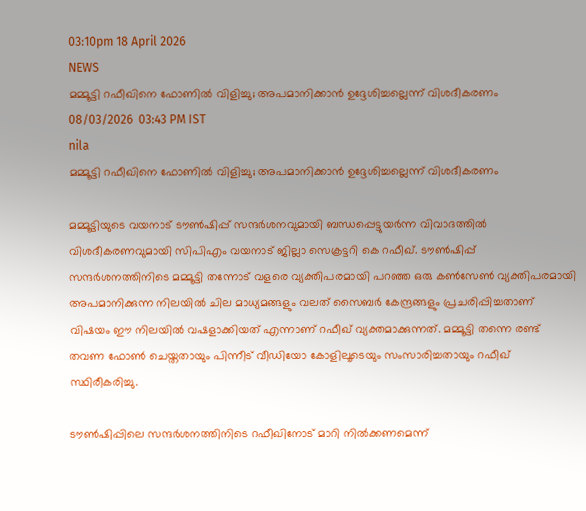03:10pm 18 April 2026
NEWS
മമ്മൂട്ടി റഫീഖിനെ ഫോണിൽ വിളിച്ചു; അപമാനിക്കാൻ ഉദ്ദേശിച്ചല്ലെന്ന് വിശദീകരണം
08/03/2026  03:43 PM IST
nila
മമ്മൂട്ടി റഫീഖിനെ ഫോണിൽ വിളിച്ചു; അപമാനിക്കാൻ ഉദ്ദേശിച്ചല്ലെന്ന് വിശദീകരണം

മമ്മൂട്ടിയുടെ വയനാട് ടൗൺഷിപ്പ് സന്ദർശനവുമായി ബന്ധപ്പെട്ടുയർന്ന വിവാദത്തിൽ വിശദീകരണവുമായി സിപിഎം വയനാട് ജില്ലാ സെക്രട്ടറി കെ റഫീഖ്. ടൗൺഷിപ്പ് സന്ദർശനത്തിനിടെ മമ്മൂട്ടി തന്നോട് വളരെ വ്യക്തിപരമായി പറഞ്ഞ ഒരു കൺസേൺ വ്യക്തിപരമായി അപമാനിക്കുന്ന നിലയിൽ ചില മാധ്യമങ്ങളും വലത് സൈബർ കേന്ദ്രങ്ങളും പ്രചരിപ്പിച്ചതാണ് വിഷയം ഈ നിലയിൽ വഷളാക്കിയത് എന്നാണ് റഫീഖ് വ്യക്തമാക്കുന്നത്. മമ്മൂട്ടി തന്നെ രണ്ട് തവണ ഫോൺ ചെയ്തതായും പിന്നീട് വീഡിയോ കോളിലൂടെയും സംസാരിച്ചതായും റഫീഖ് സ്ഥിരീകരിച്ചു.

ടൗൺഷിപ്പിലെ സന്ദർശനത്തിനിടെ റഫീഖിനോട് മാറി നിൽക്കണമെന്ന്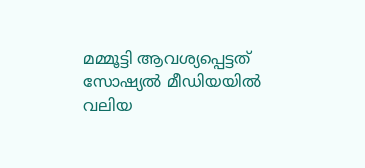മമ്മൂട്ടി ആവശ്യപ്പെട്ടത് സോഷ്യൽ മീഡിയയിൽ വലിയ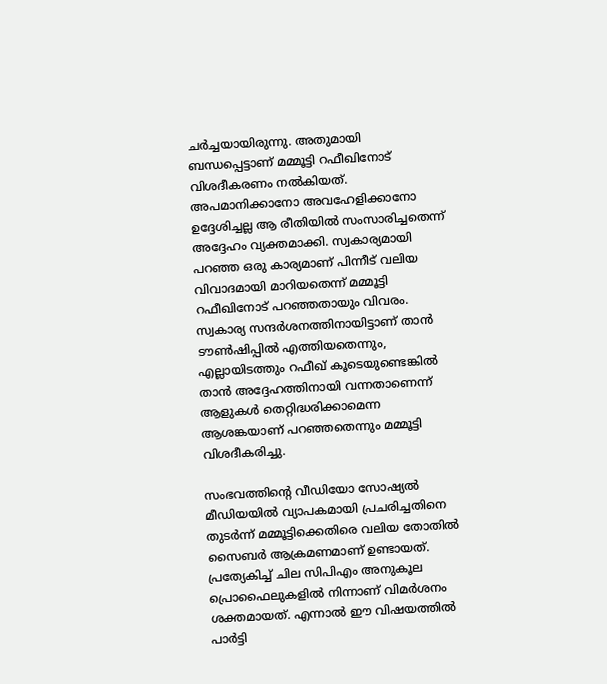ചർച്ചയായിരുന്നു. അതുമായി ബന്ധപ്പെട്ടാണ് മമ്മൂട്ടി റഫീഖിനോട് വിശദീകരണം നൽകിയത്. അപമാനിക്കാനോ അവഹേളിക്കാനോ ഉദ്ദേശിച്ചല്ല ആ രീതിയിൽ സംസാരിച്ചതെന്ന് അദ്ദേഹം വ്യക്തമാക്കി. സ്വകാര്യമായി പറഞ്ഞ ഒരു കാര്യമാണ് പിന്നീട് വലിയ വിവാദമായി മാറിയതെന്ന് മമ്മൂട്ടി റഫീഖിനോട് പറഞ്ഞതായും വിവരം. സ്വകാര്യ സന്ദർശനത്തിനായിട്ടാണ് താൻ ടൗൺഷിപ്പിൽ എത്തിയതെന്നും, എല്ലായിടത്തും റഫീഖ് കൂടെയുണ്ടെങ്കിൽ താൻ അദ്ദേഹത്തിനായി വന്നതാണെന്ന് ആളുകൾ തെറ്റിദ്ധരിക്കാമെന്ന ആശങ്കയാണ് പറഞ്ഞതെന്നും മമ്മൂട്ടി വിശദീകരിച്ചു.

സംഭവത്തിന്റെ വീഡിയോ സോഷ്യൽ മീഡിയയിൽ വ്യാപകമായി പ്രചരിച്ചതിനെ തുടർന്ന് മമ്മൂട്ടിക്കെതിരെ വലിയ തോതിൽ സൈബർ ആക്രമണമാണ് ഉണ്ടായത്. പ്രത്യേകിച്ച് ചില സിപിഎം അനുകൂല പ്രൊഫൈലുകളിൽ നിന്നാണ് വിമർശനം ശക്തമായത്. എന്നാൽ ഈ വിഷയത്തിൽ പാർട്ടി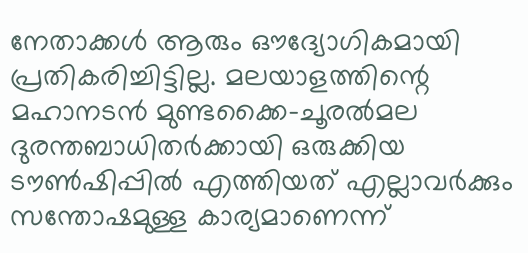നേതാക്കൾ ആരും ഔദ്യോഗികമായി പ്രതികരിച്ചിട്ടില്ല. മലയാളത്തിന്റെ മഹാനടൻ മുണ്ടക്കൈ-ചൂരൽമല ദുരന്തബാധിതർക്കായി ഒരുക്കിയ ടൗൺഷിപ്പിൽ എത്തിയത് എല്ലാവർക്കും സന്തോഷമുള്ള കാര്യമാണെന്ന്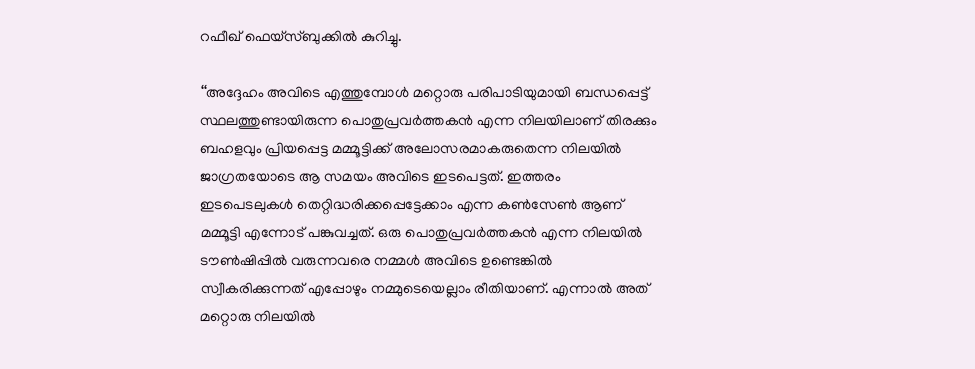റഫീഖ് ഫെയ്സ്ബുക്കിൽ കുറിച്ചു.

‘‘അദ്ദേഹം അവിടെ എത്തുമ്പോൾ മറ്റൊരു പരിപാടിയുമായി ബന്ധപ്പെട്ട് സ്ഥലത്തുണ്ടായിരുന്ന പൊതുപ്രവർത്തകൻ എന്ന നിലയിലാണ് തിരക്കും ബഹളവും പ്രിയപ്പെട്ട മമ്മൂട്ടിക്ക് അലോസരമാകരുതെന്ന നിലയിൽ ജാഗ്രതയോടെ ആ സമയം അവിടെ ഇടപെട്ടത്. ഇത്തരം ഇടപെടലുകൾ തെറ്റിദ്ധരിക്കപ്പെട്ടേക്കാം എന്ന കൺസേൺ ആണ് മമ്മൂട്ടി എന്നോട് പങ്കുവച്ചത്. ഒരു പൊതുപ്രവർത്തകൻ എന്ന നിലയിൽ ടൗൺഷിപ്പിൽ വരുന്നവരെ നമ്മൾ അവിടെ ഉണ്ടെങ്കിൽ സ്വീകരിക്കുന്നത് എപ്പോഴും നമ്മുടെയെല്ലാം രീതിയാണ്. എന്നാൽ അത് മറ്റൊരു നിലയിൽ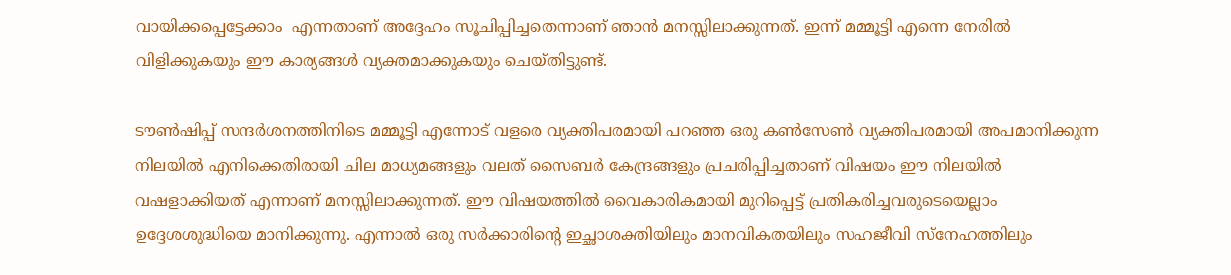വായിക്കപ്പെട്ടേക്കാം  എന്നതാണ് അദ്ദേഹം സൂചിപ്പിച്ചതെന്നാണ് ഞാൻ മനസ്സിലാക്കുന്നത്. ഇന്ന് മമ്മൂട്ടി എന്നെ നേരിൽ വിളിക്കുകയും ഈ കാര്യങ്ങൾ വ്യക്തമാക്കുകയും ചെയ്തിട്ടുണ്ട്.

ടൗൺഷിപ്പ് സന്ദർശനത്തിനിടെ മമ്മൂട്ടി എന്നോട് വളരെ വ്യക്തിപരമായി പറഞ്ഞ ഒരു കൺസേൺ വ്യക്തിപരമായി അപമാനിക്കുന്ന നിലയിൽ എനിക്കെതിരായി ചില മാധ്യമങ്ങളും വലത് സൈബർ കേന്ദ്രങ്ങളും പ്രചരിപ്പിച്ചതാണ് വിഷയം ഈ നിലയിൽ വഷളാക്കിയത് എന്നാണ് മനസ്സിലാക്കുന്നത്. ഈ വിഷയത്തിൽ വൈകാരികമായി മുറിപ്പെട്ട് പ്രതികരിച്ചവരുടെയെല്ലാം ഉദ്ദേശശുദ്ധിയെ മാനിക്കുന്നു. എന്നാൽ ഒരു സർക്കാരിന്റെ ഇച്ഛാശക്തിയിലും മാനവികതയിലും സഹജീവി സ്നേഹത്തിലും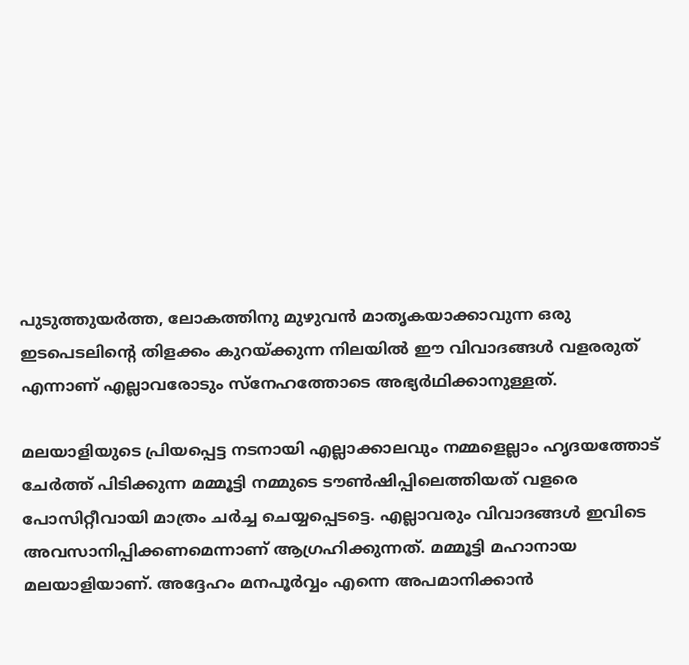പുടുത്തുയർത്ത, ലോകത്തിനു മുഴുവൻ മാതൃകയാക്കാവുന്ന ഒരു ഇടപെടലിന്റെ തിളക്കം കുറയ്ക്കുന്ന നിലയിൽ ഈ വിവാദങ്ങൾ വളരരുത് എന്നാണ് എല്ലാവരോടും സ്നേഹത്തോടെ അഭ്യർഥിക്കാനുള്ളത്.

മലയാളിയുടെ പ്രിയപ്പെട്ട നടനായി എല്ലാക്കാലവും നമ്മളെല്ലാം ഹൃദയത്തോട് ചേർത്ത് പിടിക്കുന്ന മമ്മൂട്ടി നമ്മുടെ ടൗൺഷിപ്പിലെത്തിയത് വളരെ പോസിറ്റീവായി മാത്രം ചർച്ച ചെയ്യപ്പെടട്ടെ. എല്ലാവരും വിവാദങ്ങൾ ഇവിടെ അവസാനിപ്പിക്കണമെന്നാണ് ആഗ്രഹിക്കുന്നത്. മമ്മൂട്ടി മഹാനായ മലയാളിയാണ്. അദ്ദേഹം മനപൂർവ്വം എന്നെ അപമാനിക്കാൻ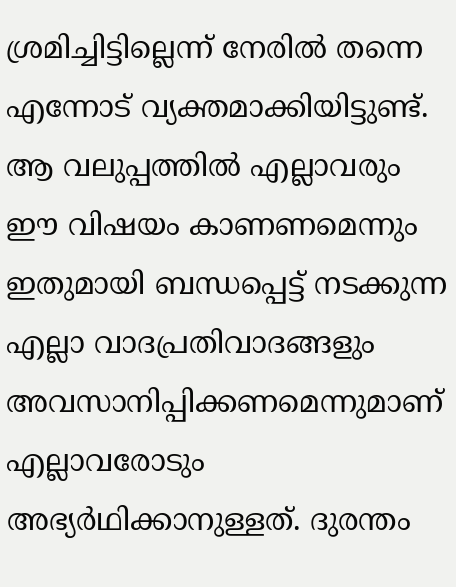ശ്രമിച്ചിട്ടില്ലെന്ന് നേരിൽ തന്നെ എന്നോട് വ്യക്തമാക്കിയിട്ടുണ്ട്. ആ വലുപ്പത്തിൽ എല്ലാവരും ഈ വിഷയം കാണണമെന്നും ഇതുമായി ബന്ധപ്പെട്ട് നടക്കുന്ന എല്ലാ വാദപ്രതിവാദങ്ങളും അവസാനിപ്പിക്കണമെന്നുമാണ് എല്ലാവരോടും അഭ്യർഥിക്കാനുള്ളത്. ദുരന്തം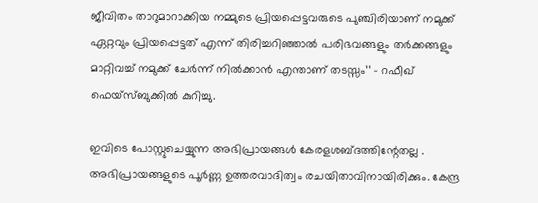ജീവിതം താറുമാറാക്കിയ നമ്മുടെ പ്രിയപ്പെട്ടവരുടെ പുഞ്ചിരിയാണ് നമുക്ക് ഏറ്റവും പ്രിയപ്പെട്ടത് എന്ന് തിരിച്ചറിഞ്ഞാൽ പരിഭവങ്ങളും തർക്കങ്ങളും മാറ്റിവച്ച് നമുക്ക് ചേർന്ന് നിൽക്കാൻ എന്താണ് തടസ്സം’’ – റഫീഖ് ഫെയ്സ്ബുക്കിൽ കുറിച്ചു.

ഇവിടെ പോസ്റ്റുചെയ്യുന്ന അഭിപ്രായങ്ങള്‍ കേരളശബ്‌ദത്തിന്റേതല്ല . അഭിപ്രായങ്ങളുടെ പൂര്‍ണ്ണ ഉത്തരവാദിത്വം രചയിതാവിനായിരിക്കും. കേന്ദ്ര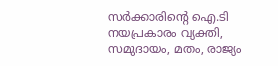സർക്കാരിന്റെ ഐ.ടി നയപ്രകാരം വ്യക്തി, സമുദായം, മതം, രാജ്യം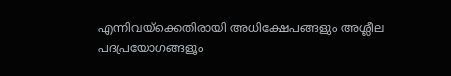എന്നിവയ്ക്കെതിരായി അധിക്ഷേപങ്ങളും അശ്ലീല പദപ്രയോഗങ്ങളൂം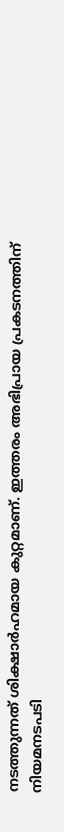നടത്തുന്നത് ശിക്ഷാര്‍ഹമായ കുറ്റമാണ്. ഇത്തരം അഭിപ്രായ പ്രകടനത്തിന് നിയമനടപടി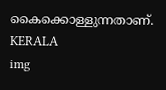കൈക്കൊള്ളുന്നതാണ്.
KERALA
img